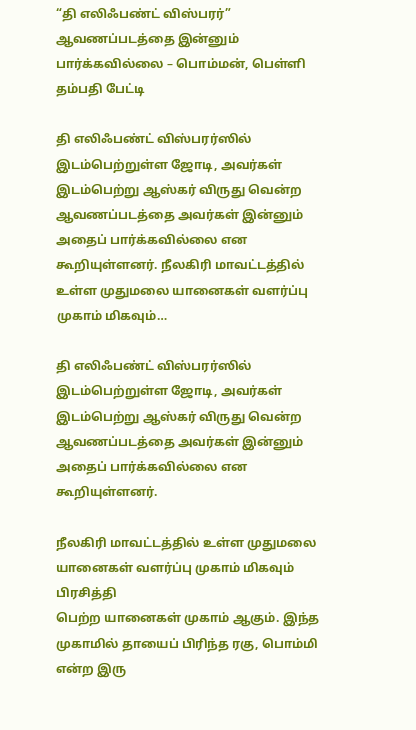“தி எலிஃபண்ட் விஸ்பரர்” ஆவணப்படத்தை இன்னும் பார்க்கவில்லை – பொம்மன், பெள்ளி தம்பதி பேட்டி

தி எலிஃபண்ட் விஸ்பரர்ஸில்  இடம்பெற்றுள்ள ஜோடி, அவர்கள் இடம்பெற்று ஆஸ்கர் விருது வென்ற ஆவணப்படத்தை அவர்கள் இன்னும் அதைப் பார்க்கவில்லை என கூறியுள்ளனர். நீலகிரி மாவட்டத்தில் உள்ள முதுமலை யானைகள் வளர்ப்பு முகாம் மிகவும்…

தி எலிஃபண்ட் விஸ்பரர்ஸில்  இடம்பெற்றுள்ள ஜோடி, அவர்கள் இடம்பெற்று ஆஸ்கர் விருது வென்ற ஆவணப்படத்தை அவர்கள் இன்னும் அதைப் பார்க்கவில்லை என கூறியுள்ளனர்.

நீலகிரி மாவட்டத்தில் உள்ள முதுமலை யானைகள் வளர்ப்பு முகாம் மிகவும் பிரசித்தி
பெற்ற யானைகள் முகாம் ஆகும். இந்த முகாமில் தாயைப் பிரிந்த ரகு, பொம்மி என்ற இரு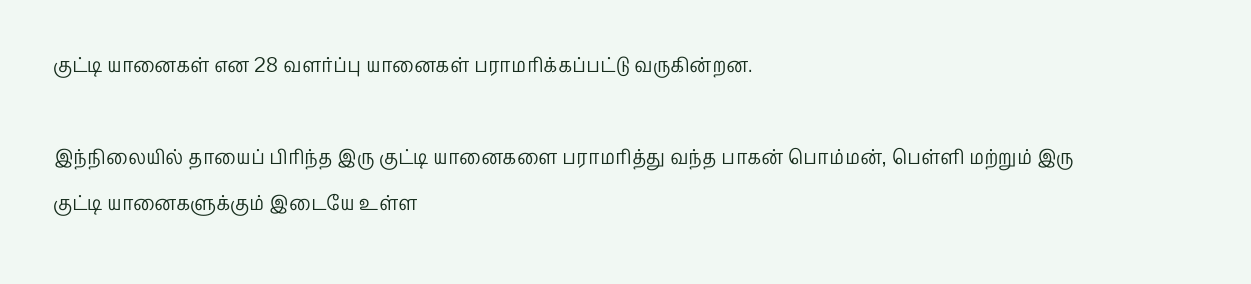குட்டி யானைகள் என 28 வளர்ப்பு யானைகள் பராமரிக்கப்பட்டு வருகின்றன.

இந்நிலையில் தாயைப் பிரிந்த இரு குட்டி யானைகளை பராமரித்து வந்த பாகன் பொம்மன், பெள்ளி மற்றும் இரு குட்டி யானைகளுக்கும் இடையே உள்ள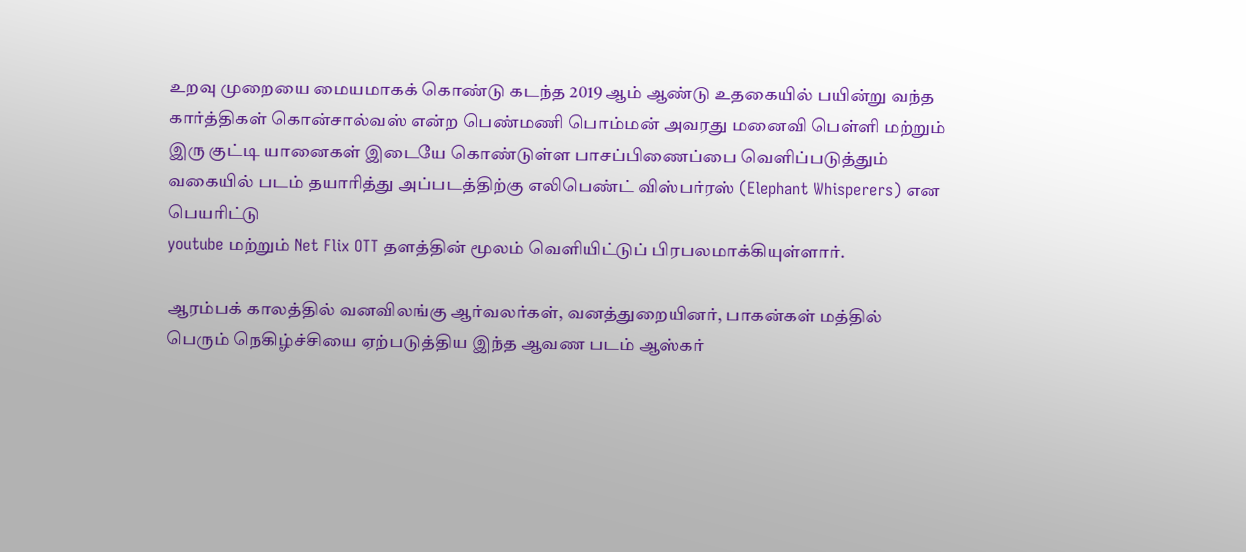உறவு முறையை மையமாகக் கொண்டு கடந்த 2019 ஆம் ஆண்டு உதகையில் பயின்று வந்த கார்த்திகள் கொன்சால்வஸ் என்ற பெண்மணி பொம்மன் அவரது மனைவி பெள்ளி மற்றும் இரு குட்டி யானைகள் இடையே கொண்டுள்ள பாசப்பிணைப்பை வெளிப்படுத்தும் வகையில் படம் தயாரித்து அப்படத்திற்கு எலிபெண்ட் விஸ்பர்ரஸ் (Elephant Whisperers) என பெயரிட்டு
youtube மற்றும் Net Flix OTT தளத்தின் மூலம் வெளியிட்டுப் பிரபலமாக்கியுள்ளார்.

ஆரம்பக் காலத்தில் வனவிலங்கு ஆர்வலர்கள், வனத்துறையினர், பாகன்கள் மத்தில்
பெரும் நெகிழ்ச்சியை ஏற்படுத்திய இந்த ஆவண படம் ஆஸ்கர்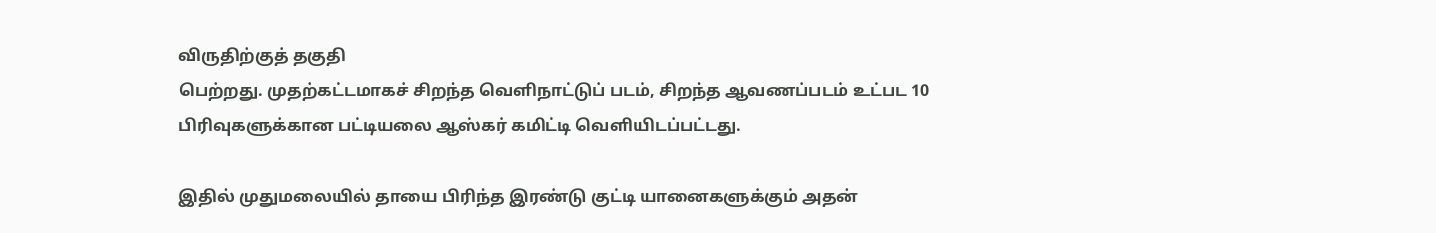விருதிற்குத் தகுதி
பெற்றது. முதற்கட்டமாகச் சிறந்த வெளிநாட்டுப் படம், சிறந்த ஆவணப்படம் உட்பட 10
பிரிவுகளுக்கான பட்டியலை ஆஸ்கர் கமிட்டி வெளியிடப்பட்டது.

இதில் முதுமலையில் தாயை பிரிந்த இரண்டு குட்டி யானைகளுக்கும் அதன்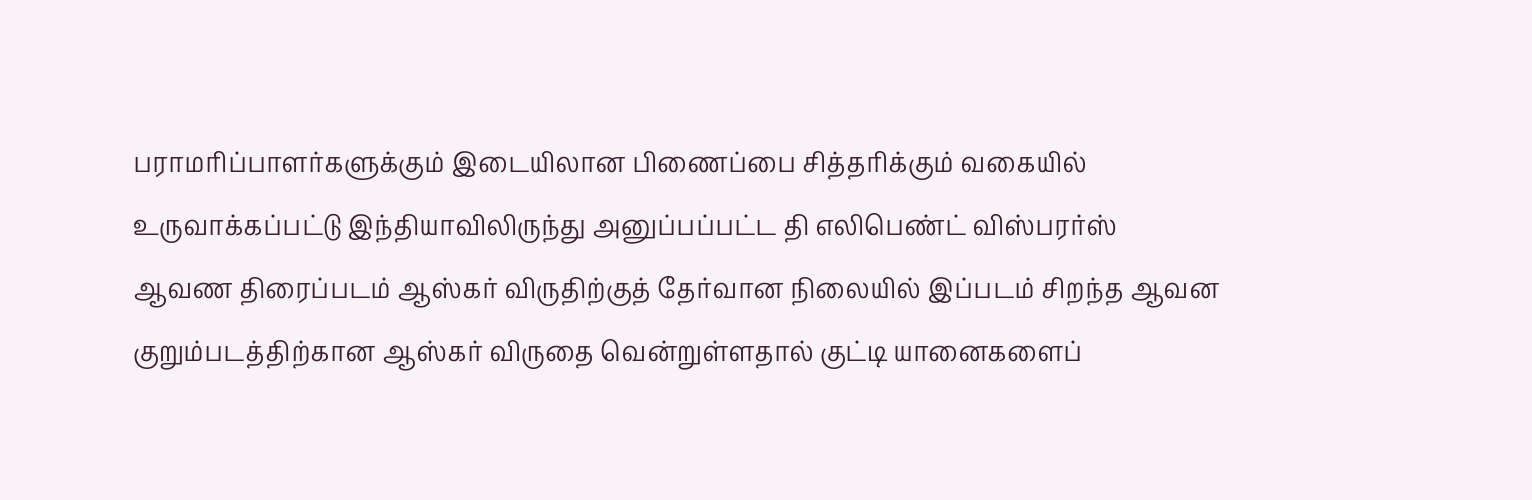பராமரிப்பாளர்களுக்கும் இடையிலான பிணைப்பை சித்தரிக்கும் வகையில்
உருவாக்கப்பட்டு இந்தியாவிலிருந்து அனுப்பப்பட்ட தி எலிபெண்ட் விஸ்பரர்ஸ்
ஆவண திரைப்படம் ஆஸ்கர் விருதிற்குத் தேர்வான நிலையில் இப்படம் சிறந்த ஆவன
குறும்படத்திற்கான ஆஸ்கர் விருதை வென்றுள்ளதால் குட்டி யானைகளைப்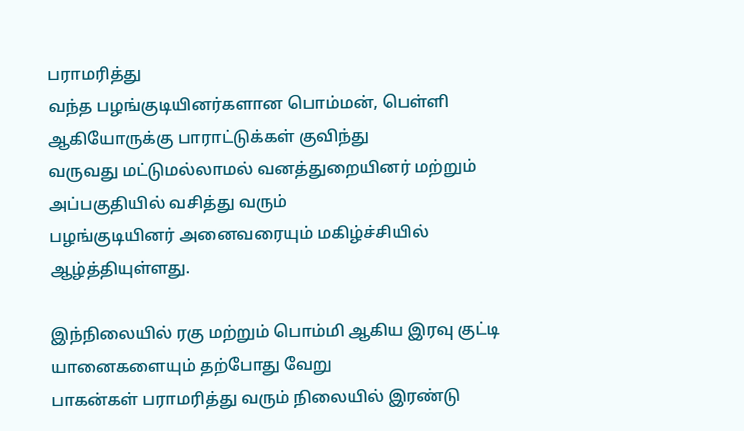பராமரித்து
வந்த பழங்குடியினர்களான பொம்மன், பெள்ளி ஆகியோருக்கு பாராட்டுக்கள் குவிந்து
வருவது மட்டுமல்லாமல் வனத்துறையினர் மற்றும் அப்பகுதியில் வசித்து வரும்
பழங்குடியினர் அனைவரையும் மகிழ்ச்சியில் ஆழ்த்தியுள்ளது.

இந்நிலையில் ரகு மற்றும் பொம்மி ஆகிய இரவு குட்டி யானைகளையும் தற்போது வேறு
பாகன்கள் பராமரித்து வரும் நிலையில் இரண்டு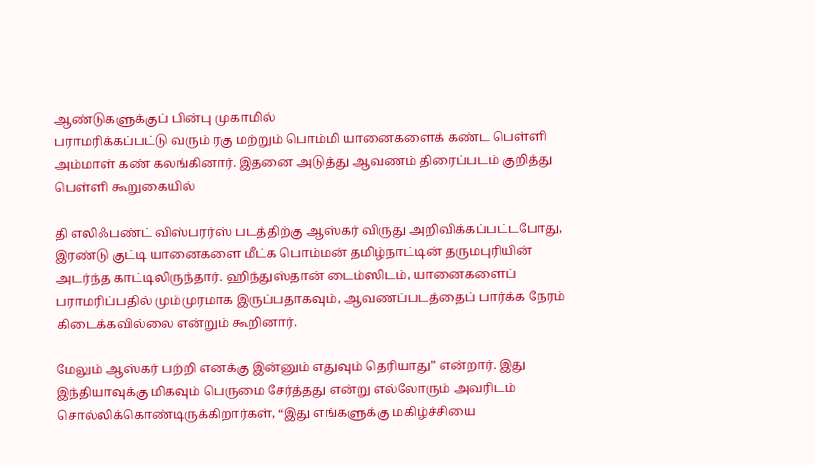ஆண்டுகளுக்குப் பின்பு முகாமில்
பராமரிக்கப்பட்டு வரும் ரகு மற்றும் பொம்மி யானைகளைக் கண்ட பெள்ளி அம்மாள் கண் கலங்கினார். இதனை அடுத்து ஆவணம் திரைப்படம் குறித்து பெள்ளி கூறுகையில்

தி எலிஃபண்ட் விஸ்பரர்ஸ் படத்திற்கு ஆஸ்கர் விருது அறிவிக்கப்பட்டபோது, இரண்டு குட்டி யானைகளை மீட்க பொம்மன் தமிழ்நாட்டின் தருமபுரியின் அடர்ந்த காட்டிலிருந்தார். ஹிந்துஸ்தான் டைம்ஸிடம், யானைகளைப் பராமரிப்பதில் மும்முரமாக இருப்பதாகவும், ஆவணப்படத்தைப் பார்க்க நேரம் கிடைக்கவில்லை என்றும் கூறினார்.

மேலும் ஆஸ்கர் பற்றி எனக்கு இன்னும் எதுவும் தெரியாது” என்றார். இது இந்தியாவுக்கு மிகவும் பெருமை சேர்த்தது என்று எல்லோரும் அவரிடம் சொல்லிக்கொண்டிருக்கிறார்கள், “இது எங்களுக்கு மகிழ்ச்சியை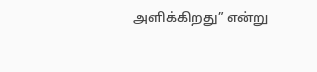அளிக்கிறது” என்று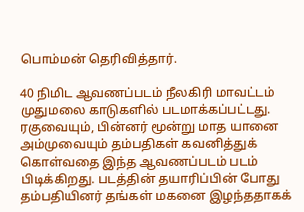பொம்மன் தெரிவித்தார்.

40 நிமிட ஆவணப்படம் நீலகிரி மாவட்டம் முதுமலை காடுகளில் படமாக்கப்பட்டது. ரகுவையும், பின்னர் மூன்று மாத யானை அம்முவையும் தம்பதிகள் கவனித்துக் கொள்வதை இந்த ஆவணப்படம் படம் பிடிக்கிறது. படத்தின் தயாரிப்பின் போது தம்பதியினர் தங்கள் மகனை இழந்ததாகக்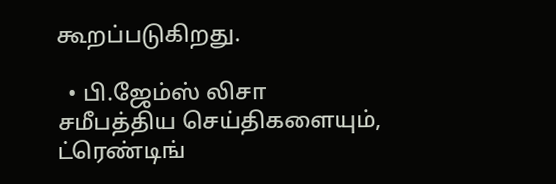கூறப்படுகிறது.

  • பி.ஜேம்ஸ் லிசா
சமீபத்திய செய்திகளையும், ட்ரெண்டிங்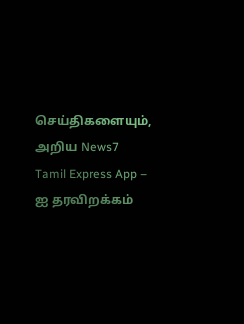செய்திகளையும், அறிய News7 Tamil Express App – ஐ தரவிறக்கம்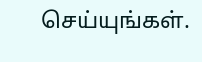செய்யுங்கள்.